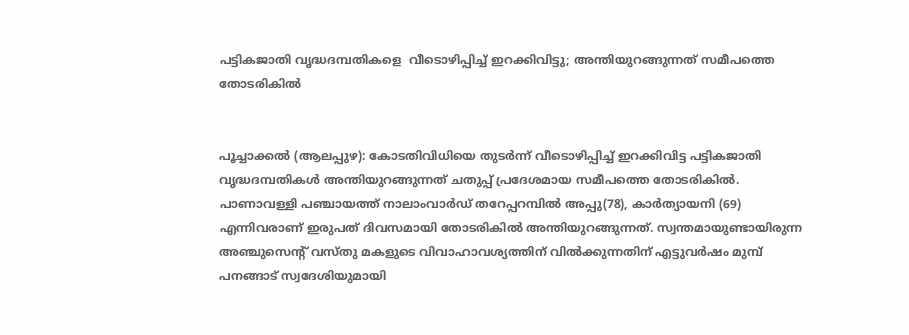പട്ടികജാതി വൃദ്ധദമ്പതികളെ  വീടൊഴിപ്പിച്ച് ഇറക്കിവിട്ടു; അന്തിയുറങ്ങുന്നത് സമീപത്തെ തോടരികില്‍


പൂച്ചാക്കല്‍ (ആലപ്പുഴ): കോടതിവിധിയെ തുടര്‍ന്ന് വീടൊഴിപ്പിച്ച് ഇറക്കിവിട്ട പട്ടികജാതി വൃദ്ധദമ്പതികള്‍ അന്തിയുറങ്ങുന്നത് ചതുപ്പ് പ്രദേശമായ സമീപത്തെ തോടരികില്‍. പാണാവള്ളി പഞ്ചായത്ത് നാലാംവാര്‍ഡ് തറേപ്പറമ്പില്‍ അപ്പു(78), കാര്‍ത്യായനി (69) എന്നിവരാണ് ഇരുപത് ദിവസമായി തോടരികില്‍ അന്തിയുറങ്ങുന്നത്. സ്വന്തമായുണ്ടായിരുന്ന അഞ്ചുസെന്‍റ് വസ്തു മകളുടെ വിവാഹാവശ്യത്തിന് വില്‍ക്കുന്നതിന് എട്ടുവര്‍ഷം മുമ്പ് പനങ്ങാട് സ്വദേശിയുമായി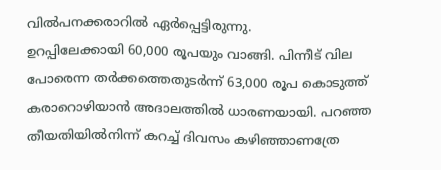വില്‍പനക്കരാറില്‍ ഏര്‍പ്പെട്ടിരുന്നു.
ഉറപ്പിലേക്കായി 60,000 രൂപയും വാങ്ങി. പിന്നീട് വില പോരെന്ന തര്‍ക്കത്തെതുടര്‍ന്ന് 63,000 രൂപ കൊടുത്ത് കരാറൊഴിയാന്‍ അദാലത്തില്‍ ധാരണയായി. പറഞ്ഞ തീയതിയില്‍നിന്ന് കറച്ച് ദിവസം കഴിഞ്ഞാണത്രേ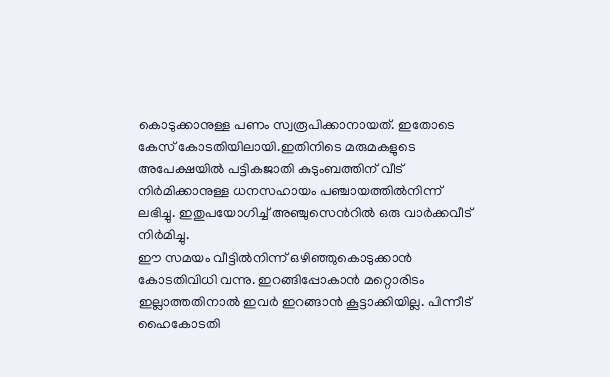കൊടുക്കാനുള്ള പണം സ്വരൂപിക്കാനായത്. ഇതോടെ കേസ് കോടതിയിലായി.ഇതിനിടെ മരുമകളുടെ അപേക്ഷയില്‍ പട്ടികജാതി കുടുംബത്തിന് വീട് നിര്‍മിക്കാനുള്ള ധനസഹായം പഞ്ചായത്തില്‍നിന്ന് ലഭിച്ചു. ഇതുപയോഗിച്ച് അഞ്ചുസെന്‍റില്‍ ഒരു വാര്‍ക്കവീട് നിര്‍മിച്ചു.
ഈ സമയം വീട്ടില്‍നിന്ന് ഒഴിഞ്ഞുകൊടുക്കാന്‍ കോടതിവിധി വന്നു. ഇറങ്ങിപ്പോകാന്‍ മറ്റൊരിടം ഇല്ലാത്തതിനാല്‍ ഇവര്‍ ഇറങ്ങാന്‍ കൂട്ടാക്കിയില്ല. പിന്നീട് ഹൈകോടതി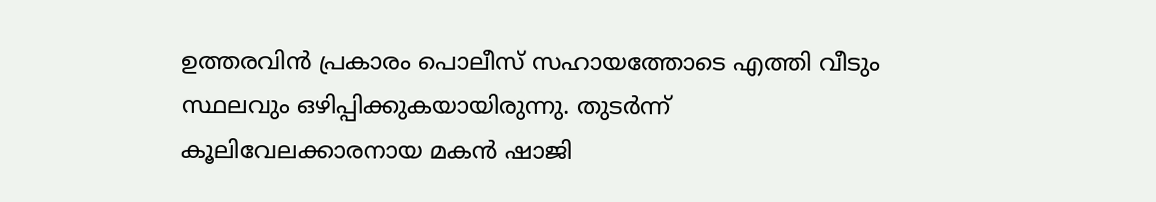ഉത്തരവിന്‍ പ്രകാരം പൊലീസ് സഹായത്തോടെ എത്തി വീടും സ്ഥലവും ഒഴിപ്പിക്കുകയായിരുന്നു. തുടര്‍ന്ന് കൂലിവേലക്കാരനായ മകന്‍ ഷാജി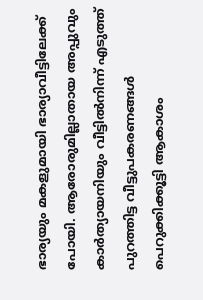ഭാര്യയും മകളുമായി ഭാര്യാവീട്ടിലേക്ക് പോയി. ആരോരുമില്ലാതായ അപ്പുവും കാര്‍ത്യായനിയും വീട്ടില്‍നിന്ന് എടുത്ത് പുറത്തിട്ട വീട്ടുപകരണങ്ങള്‍ പെറുക്കിക്കൂട്ടി ആകാശം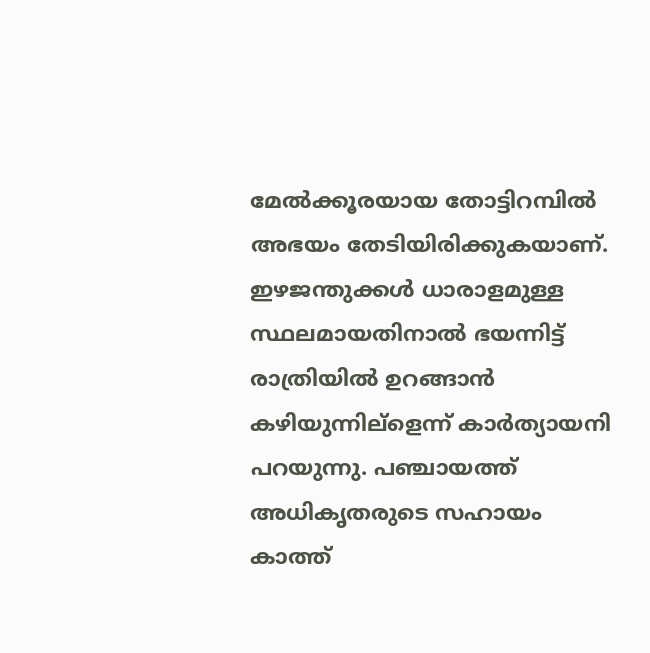മേല്‍ക്കൂരയായ തോട്ടിറമ്പില്‍ അഭയം തേടിയിരിക്കുകയാണ്.
ഇഴജന്തുക്കള്‍ ധാരാളമുള്ള സ്ഥലമായതിനാല്‍ ഭയന്നിട്ട് രാത്രിയില്‍ ഉറങ്ങാന്‍ കഴിയുന്നില്ളെന്ന് കാര്‍ത്യായനി പറയുന്നു. പഞ്ചായത്ത് അധികൃതരുടെ സഹായം കാത്ത്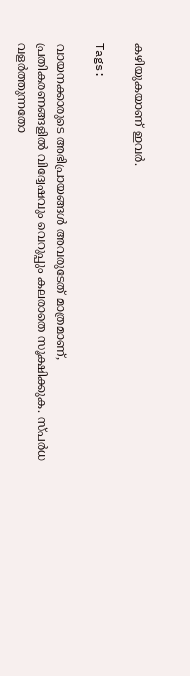കഴിയുകയാണ് ഇവര്‍.

Tags:

വായനക്കാരുടെ അഭിപ്രായങ്ങള്‍ അവരുടേത് മാത്രമാണ്, പ്രതികരണങ്ങളിൽ വിദ്വേഷവും വെറുപ്പും കലരാതെ സൂക്ഷിക്കുക. സ്പർധ വളർത്തുന്നതോ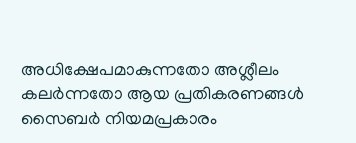അധിക്ഷേപമാകുന്നതോ അശ്ലീലം കലർന്നതോ ആയ പ്രതികരണങ്ങൾ സൈബർ നിയമപ്രകാരം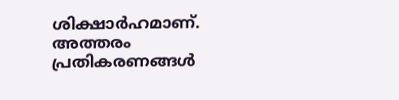ശിക്ഷാർഹമാണ്. അത്തരം പ്രതികരണങ്ങൾ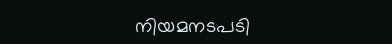നിയമനടപടി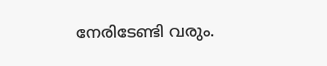നേരിടേണ്ടി വരും.